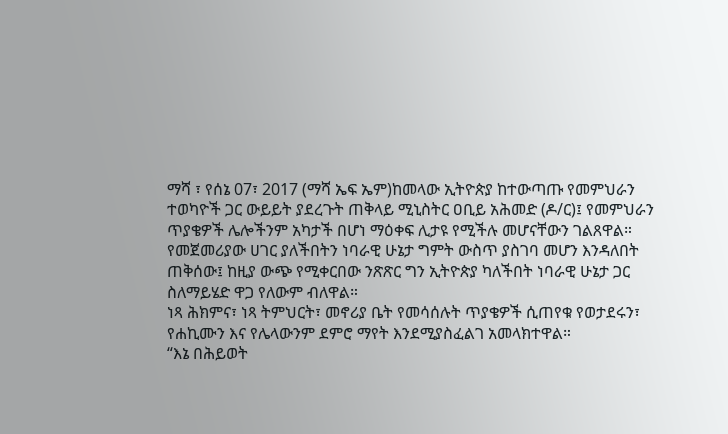ማሻ ፣ የሰኔ 07፣ 2017 (ማሻ ኤፍ ኤም)ከመላው ኢትዮጵያ ከተውጣጡ የመምህራን ተወካዮች ጋር ውይይት ያደረጉት ጠቅላይ ሚኒስትር ዐቢይ አሕመድ (ዶ/ር)፤ የመምህራን ጥያቄዎች ሌሎችንም አካታች በሆነ ማዕቀፍ ሊታዩ የሚችሉ መሆናቸውን ገልጸዋል።
የመጀመሪያው ሀገር ያለችበትን ነባራዊ ሁኔታ ግምት ውስጥ ያስገባ መሆን እንዳለበት ጠቅሰው፤ ከዚያ ውጭ የሚቀርበው ንጽጽር ግን ኢትዮጵያ ካለችበት ነባራዊ ሁኔታ ጋር ስለማይሄድ ዋጋ የለውም ብለዋል።
ነጻ ሕክምና፣ ነጻ ትምህርት፣ መኖሪያ ቤት የመሳሰሉት ጥያቄዎች ሲጠየቁ የወታደሩን፣ የሐኪሙን እና የሌላውንም ደምሮ ማየት እንደሚያስፈልገ አመላክተዋል።
“እኔ በሕይወት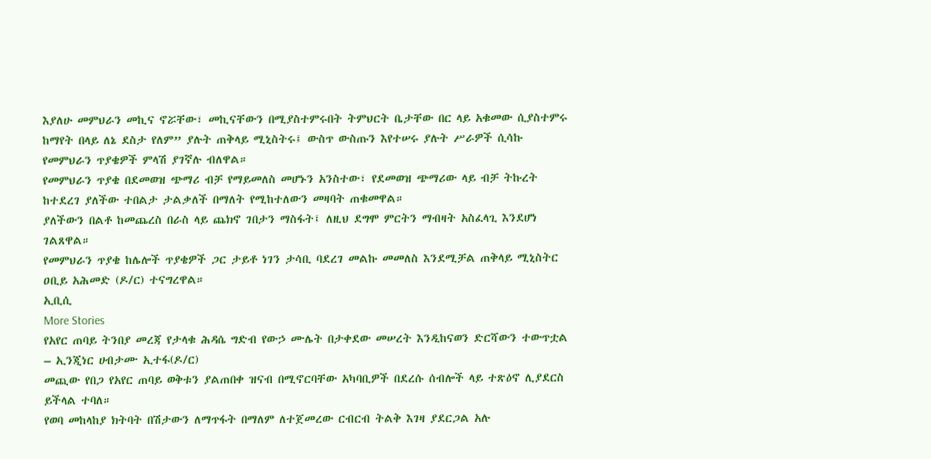እያለሁ መምህራን መኪና ኖሯቸው፣ መኪናቸውን በሚያስተምሩበት ትምህርት ቤታቸው በር ላይ አቁመው ሲያስተምሩ ከማየት በላይ ለኔ ደስታ የለም” ያሉት ጠቅላይ ሚኒስትሩ፤ ውስጥ ውስጡን እየተሠሩ ያሉት ሥራዎች ሲሳኩ የመምህራን ጥያቄዎች ምላሽ ያገኛሉ ብለዋል።
የመምህራን ጥያቄ በደመወዝ ጭማሪ ብቻ የማይመለስ መሆኑን አንስተው፣ የደመወዝ ጭማሪው ላይ ብቻ ትኩረት ከተደረገ ያለችው ተበልታ ታልቃለች በማለት የሚከተለውን መዛባት ጠቁመዋል።
ያለችውን በልቶ ከመጨረስ በራስ ላይ ጨክኖ ገበታን ማስፋት፤ ለዚህ ደግሞ ምርትን ማብዛት አስፈላጊ እንደሆነ ገልጸዋል።
የመምህራን ጥያቄ ከሌሎች ጥያቄዎች ጋር ታይቶ ነገን ታሳቢ ባደረገ መልኩ መመለስ እንደሚቻል ጠቅላይ ሚኒስትር ዐቢይ አሕመድ (ዶ/ር) ተናግረዋል።
ኢቢሲ
More Stories
የአየር ጠባይ ትንበያ መረጃ የታላቁ ሕዳሴ ግድብ የውኃ ሙሌት በታቀደው መሠረት እንዲከናወን ድርሻውን ተውጥቷል – ኢንጂነር ሀብታሙ ኢተፋ(ዶ/ር)
መጪው የበጋ የአየር ጠባይ ወቅቱን ያልጠበቀ ዝናብ በሚኖርባቸው አካባቢዎች በደረሱ ሰብሎች ላይ ተጽዕኖ ሊያደርስ ይችላል ተባለ።
የወባ መከላከያ ክትባት በሽታውን ለማጥፋት በማለም ለተጀመረው ርብርብ ትልቅ እገዛ ያደርጋል አሉ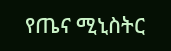የጤና ሚኒስትር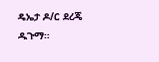ዴኤታ ዶ/ር ደረጄ ዱጉማ።